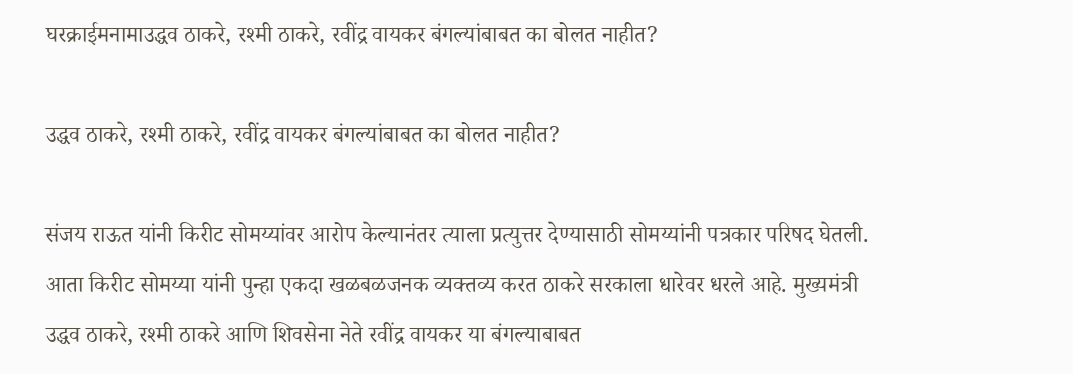घरक्राईमनामाउद्धव ठाकरे, रश्मी ठाकरे, रवींद्र वायकर बंगल्यांबाबत का बोलत नाहीत?

उद्धव ठाकरे, रश्मी ठाकरे, रवींद्र वायकर बंगल्यांबाबत का बोलत नाहीत?

संजय राऊत यांनी किरीट सोमय्यांवर आरोप केल्यानंतर त्याला प्रत्युत्तर देण्यासाठी सोमय्यांनी पत्रकार परिषद घेतली. आता किरीट सोमय्या यांनी पुन्हा एकदा खळबळजनक व्यक्तव्य करत ठाकरे सरकाला धारेवर धरले आहे. मुख्यमंत्री उद्धव ठाकरे, रश्मी ठाकरे आणि शिवसेना नेते रवींद्र वायकर या बंगल्याबाबत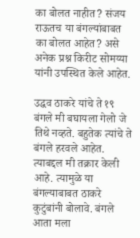का बोलत नाहीत? संजय राऊतच या बंगल्यांबाबत का बोलत आहेत? असे अनेक प्रश्न किरीट सोमय्या यांनी उपस्थित केले आहेत.

उद्धव ठाकरे यांचे ते १९ बंगले मी बघायला गेलो जे तिथे नव्हते. बहुतेक त्यांचे ते बंगले हरवले आहेत. त्याबद्दल मी तक्रार केली आहे. त्यामुळे या बंगल्याबाबत ठाकरे कुटुंबांनी बोलावे. बंगले आता मला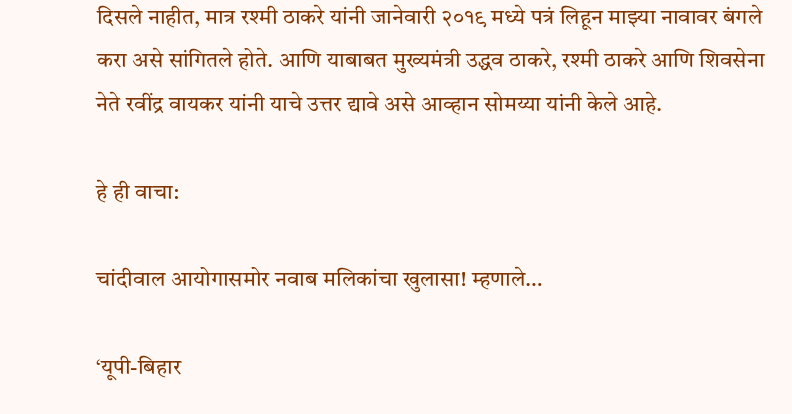दिसले नाहीत, मात्र रश्मी ठाकरे यांनी जानेवारी २०१९ मध्ये पत्रं लिहून माझ्या नावावर बंगले करा असे सांगितले होते. आणि याबाबत मुख्यमंत्री उद्धव ठाकरे, रश्मी ठाकरे आणि शिवसेना नेते रवींद्र वायकर यांनी याचे उत्तर द्यावे असे आव्हान सोमय्या यांनी केले आहे.

हे ही वाचा:

चांदीवाल आयोगासमोर नवाब मलिकांचा खुलासा! म्हणाले…

‘यूपी-बिहार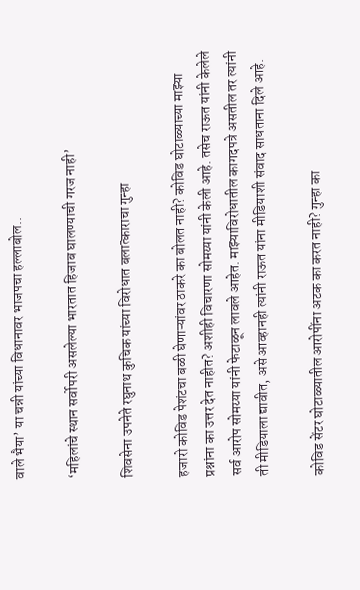वाले भैया’ या चन्नी यांच्या विधानावर भाजपचा हल्लाबोल..

‘महिलांचे स्थान सर्वोपरी असलेल्या भारतात हिजाब घालण्याची गरज नाही’

शिवसेना उपनेते रघुनाथ कुचिक यांच्या विरोधात बलात्काराचा गुन्हा

हजारो कोविड पेशंटचा बळी घेणाऱ्यांवर ठाकरे का बोलत नाही? कोविड घोटाळ्याच्या माझ्या प्रश्नांना का उत्तर देत नाहीत? अशीही विचारणा सोमय्या यांनी केली आहे. तसेच राऊत यांनी केलेले सर्व आरोप सोमय्या यांनी फेटाळून लावले आहेत. माझ्याविरोधातील कागदपत्रे असतील तर त्यांनी ती मीडियाला द्यावीत, असे आव्हानही त्यांनी राऊत यांना मीडियाशी संवाद साधताना दिले आहे.

कोविड सेंटर घोटाळ्यातील आरोपींना अटक का करत नाही? गुन्हा का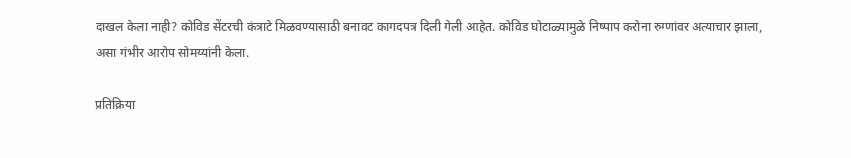दाखल केला नाही? कोविड सेंटरची कंत्राटे मिळवण्यासाठी बनावट कागदपत्र दिली गेली आहेत. कोविड घोटाळ्यामुळे निष्पाप करोना रुग्णांवर अत्याचार झाला, असा गंभीर आरोप सोमय्यांनी केला.

प्रतिक्रिया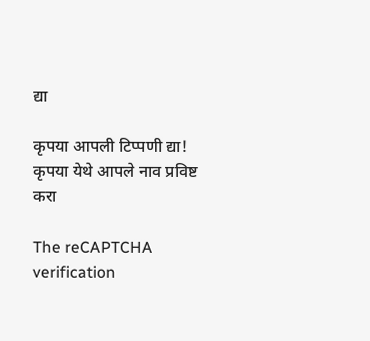द्या

कृपया आपली टिप्पणी द्या!
कृपया येथे आपले नाव प्रविष्ट करा

The reCAPTCHA verification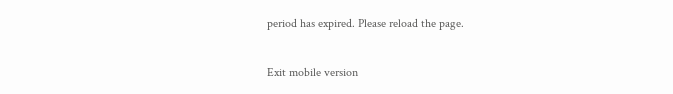period has expired. Please reload the page.

Exit mobile version